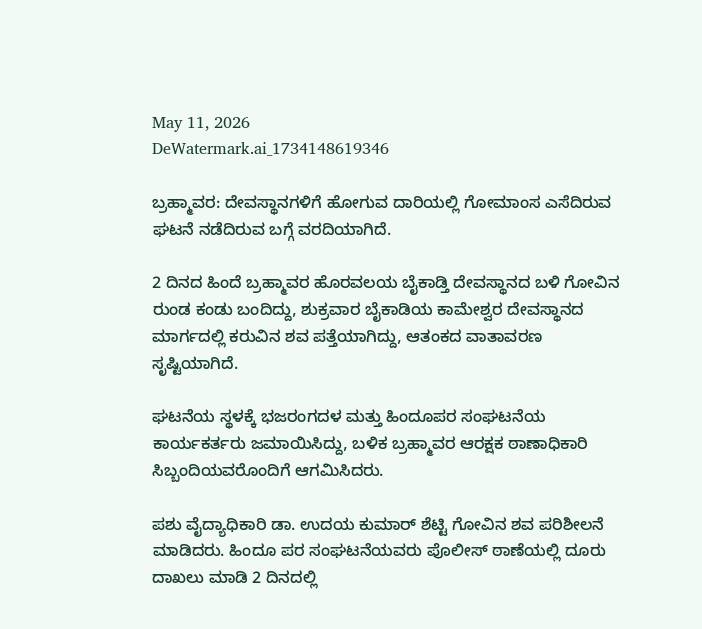May 11, 2026
DeWatermark.ai_1734148619346

ಬ್ರಹ್ಮಾವರ: ದೇವಸ್ಥಾನಗಳಿಗೆ ಹೋಗುವ ದಾರಿಯಲ್ಲಿ ಗೋಮಾಂಸ ಎಸೆದಿರುವ ಘಟನೆ ನಡೆದಿರುವ ಬಗ್ಗೆ ವರದಿಯಾಗಿದೆ.

2 ದಿನದ ಹಿಂದೆ ಬ್ರಹ್ಮಾವರ ಹೊರವಲಯ ಬೈಕಾಡ್ತಿ ದೇವಸ್ಥಾನದ ಬಳಿ ಗೋವಿನ ರುಂಡ ಕಂಡು ಬಂದಿದ್ದು, ಶುಕ್ರವಾರ ಬೈಕಾಡಿಯ ಕಾಮೇಶ್ವರ ದೇವಸ್ಥಾನದ ಮಾರ್ಗದಲ್ಲಿ ಕರುವಿನ ಶವ ಪತ್ತೆಯಾಗಿದ್ದು, ಆತಂಕದ ವಾತಾವರಣ ಸೃಷ್ಟಿಯಾಗಿದೆ.

ಘಟನೆಯ ಸ್ಥಳಕ್ಕೆ ಭಜರಂಗದಳ ಮತ್ತು ಹಿಂದೂಪರ ಸಂಘಟನೆಯ ಕಾರ್ಯಕರ್ತರು ಜಮಾಯಿಸಿದ್ದು, ಬಳಿಕ ಬ್ರಹ್ಮಾವರ ಆರಕ್ಷಕ ಠಾಣಾಧಿಕಾರಿ ಸಿಬ್ಬಂದಿಯವರೊಂದಿಗೆ ಆಗಮಿಸಿದರು.

ಪಶು ವೈದ್ಯಾಧಿಕಾರಿ ಡಾ. ಉದಯ ಕುಮಾರ್ ಶೆಟ್ಟಿ ಗೋವಿನ ಶವ ಪರಿಶೀಲನೆ ಮಾಡಿದರು. ಹಿಂದೂ ಪರ ಸಂಘಟನೆಯವರು ಪೊಲೀಸ್‌ ಠಾಣೆಯಲ್ಲಿ ದೂರು ದಾಖಲು ಮಾಡಿ 2 ದಿನದಲ್ಲಿ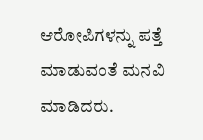ಆರೋಪಿಗಳನ್ನು ಪತ್ತೆ ಮಾಡುವಂತೆ ಮನವಿ ಮಾಡಿದರು.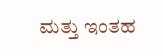ಮತ್ತು ಇಂತಹ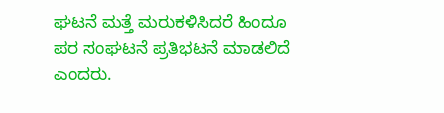ಘಟನೆ ಮತ್ತೆ ಮರುಕಳಿಸಿದರೆ ಹಿಂದೂ ಪರ ಸಂಘಟನೆ ಪ್ರತಿಭಟನೆ ಮಾಡಲಿದೆ ಎಂದರು.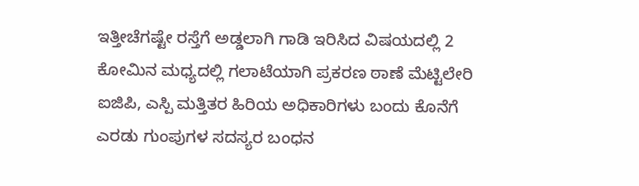ಇತ್ತೀಚೆಗಷ್ಟೇ ರಸ್ತೆಗೆ ಅಡ್ಡಲಾಗಿ ಗಾಡಿ ಇರಿಸಿದ ವಿಷಯದಲ್ಲಿ 2 ಕೋಮಿನ ಮಧ್ಯದಲ್ಲಿ ಗಲಾಟೆಯಾಗಿ ಪ್ರಕರಣ ಠಾಣೆ ಮೆಟ್ಟಿಲೇರಿ ಐಜಿಪಿ, ಎಸ್ಪಿ ಮತ್ತಿತರ ಹಿರಿಯ ಅಧಿಕಾರಿಗಳು ಬಂದು ಕೊನೆಗೆ ಎರಡು ಗುಂಪುಗಳ ಸದಸ್ಯರ ಬಂಧನ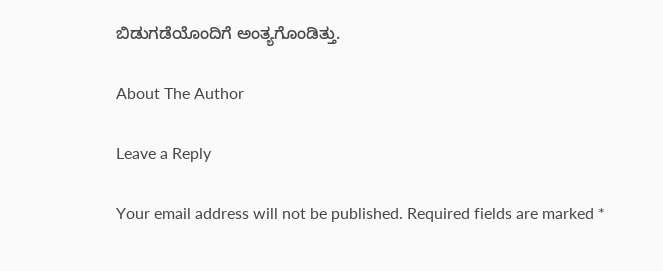ಬಿಡುಗಡೆಯೊಂದಿಗೆ ಅಂತ್ಯಗೊಂಡಿತ್ತು.

About The Author

Leave a Reply

Your email address will not be published. Required fields are marked *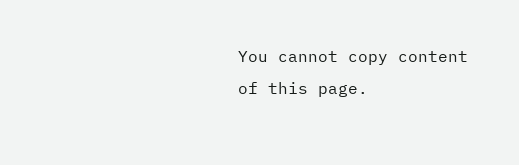You cannot copy content of this page.